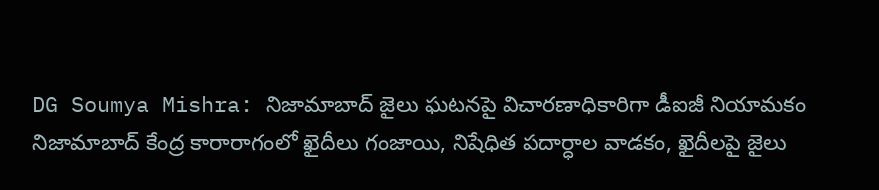DG Soumya Mishra: నిజామాబాద్ జైలు ఘటనపై విచారణాధికారిగా డీఐజీ నియామకం
నిజామాబాద్ కేంద్ర కారారాగంలో ఖైదీలు గంజాయి, నిషేధిత పదార్ధాల వాడకం, ఖైదీలపై జైలు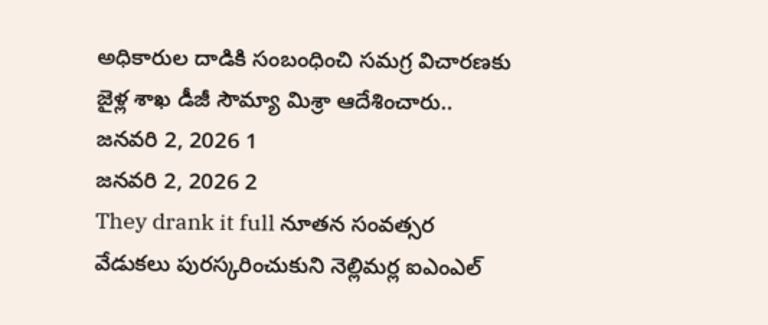అధికారుల దాడికి సంబంధించి సమగ్ర విచారణకు జైళ్ల శాఖ డీజీ సౌమ్యా మిశ్రా ఆదేశించారు..
జనవరి 2, 2026 1
జనవరి 2, 2026 2
They drank it full నూతన సంవత్సర వేడుకలు పురస్కరించుకుని నెల్లిమర్ల ఐఎంఎల్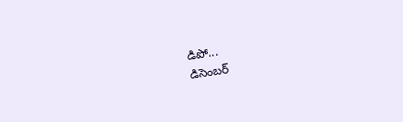డిపో...
డిసెంబర్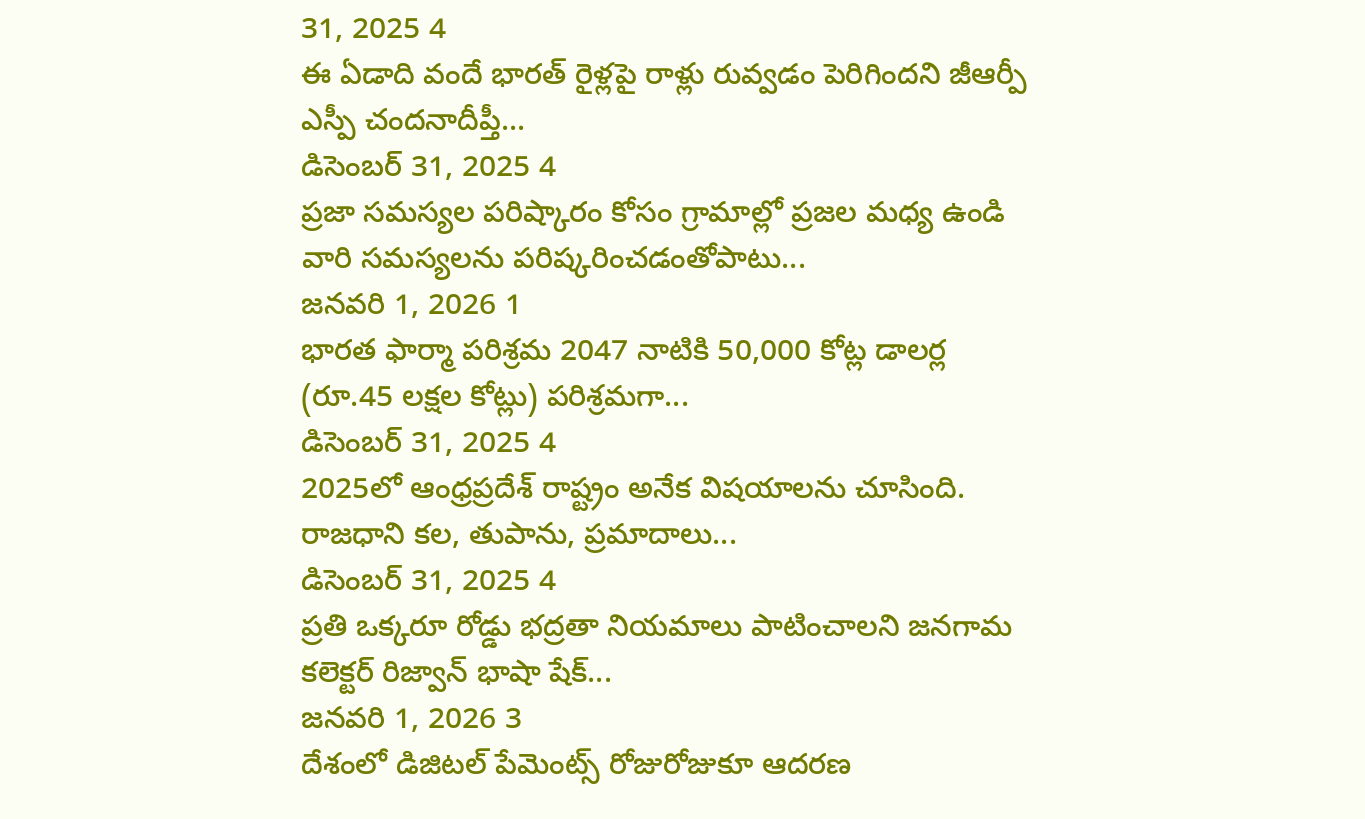31, 2025 4
ఈ ఏడాది వందే భారత్ రైళ్లపై రాళ్లు రువ్వడం పెరిగిందని జీఆర్పీ ఎస్పీ చందనాదీప్తీ...
డిసెంబర్ 31, 2025 4
ప్రజా సమస్యల పరిష్కారం కోసం గ్రామాల్లో ప్రజల మధ్య ఉండి వారి సమస్యలను పరిష్కరించడంతోపాటు...
జనవరి 1, 2026 1
భారత ఫార్మా పరిశ్రమ 2047 నాటికి 50,000 కోట్ల డాలర్ల (రూ.45 లక్షల కోట్లు) పరిశ్రమగా...
డిసెంబర్ 31, 2025 4
2025లో ఆంధ్రప్రదేశ్ రాష్ట్రం అనేక విషయాలను చూసింది. రాజధాని కల, తుపాను, ప్రమాదాలు...
డిసెంబర్ 31, 2025 4
ప్రతి ఒక్కరూ రోడ్డు భద్రతా నియమాలు పాటించాలని జనగామ కలెక్టర్ రిజ్వాన్ భాషా షేక్...
జనవరి 1, 2026 3
దేశంలో డిజిటల్ పేమెంట్స్ రోజురోజుకూ ఆదరణ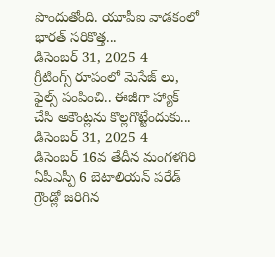పొందుతోంది. యూపీఐ వాడకంలో భారత్ సరికొత్త...
డిసెంబర్ 31, 2025 4
గ్రీటింగ్స్ రూపంలో మెసేజ్ లు, ఫైల్స్ పంపించి.. ఈజీగా హ్యాక్ చేసి అకౌంట్లను కొల్లగొట్టేందుకు...
డిసెంబర్ 31, 2025 4
డిసెంబర్ 16వ తేదీన మంగళగిరి ఏపీఎస్పీ 6 బెటాలియన్ పరేడ్ గ్రౌండ్లో జరిగిన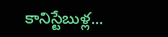కానిస్టేబుళ్ల...